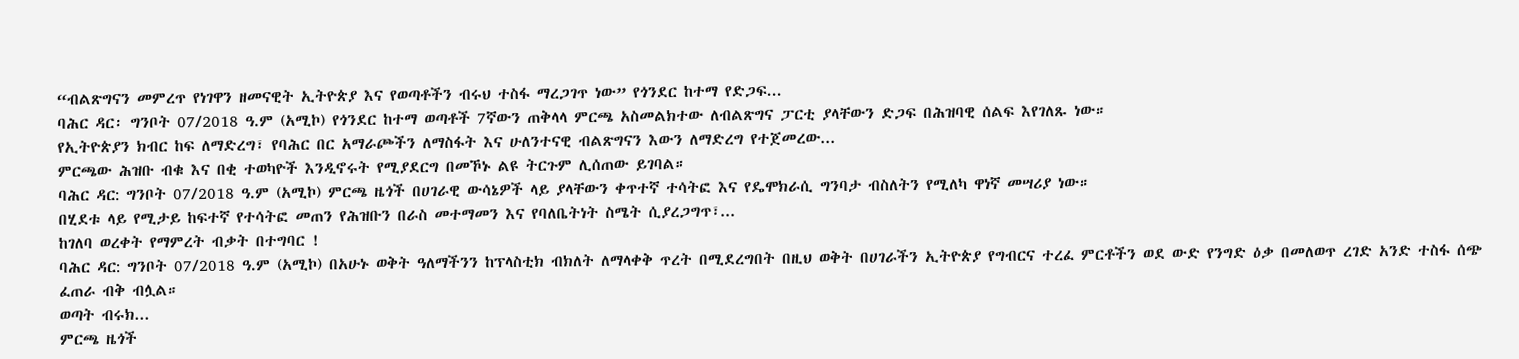“ብልጽግናን መምረጥ የነገዋን ዘመናዊት ኢትዮጵያ እና የወጣቶችን ብሩህ ተስፋ ማረጋገጥ ነው” የጎንደር ከተማ የድጋፍ...
ባሕር ዳር፡ ግንቦት 07/2018 ዓ.ም (አሚኮ) የጎንደር ከተማ ወጣቶች 7ኛውን ጠቅላላ ምርጫ አስመልክተው ለብልጽግና ፓርቲ ያላቸውን ድጋፍ በሕዝባዊ ሰልፍ እየገለጹ ነው።
የኢትዮጵያን ክብር ከፍ ለማድረግ፣ የባሕር በር አማራጮችን ለማስፋት እና ሁለንተናዊ ብልጽግናን እውን ለማድረግ የተጀመረው...
ምርጫው ሕዝቡ ብቁ እና በቂ ተወካዮች እንዲኖሩት የሚያደርግ በመኾኑ ልዩ ትርጉም ሊሰጠው ይገባል።
ባሕር ዳር: ግንቦት 07/2018 ዓ.ም (አሚኮ) ምርጫ ዜጎች በሀገራዊ ውሳኔዎች ላይ ያላቸውን ቀጥተኛ ተሳትፎ እና የዴሞክራሲ ግንባታ ብስለትን የሚለካ ዋነኛ መሣሪያ ነው።
በሂደቱ ላይ የሚታይ ከፍተኛ የተሳትፎ መጠን የሕዝቡን በራስ መተማመን እና የባለቤትነት ስሜት ሲያረጋግጥ፣...
ከገለባ ወረቀት የማምረት ብቃት በተግባር !
ባሕር ዳር: ግንቦት 07/2018 ዓ.ም (አሚኮ) በአሁኑ ወቅት ዓለማችንን ከፕላስቲክ ብክለት ለማላቀቅ ጥረት በሚደረግበት በዚህ ወቅት በሀገራችን ኢትዮጵያ የግብርና ተረፈ ምርቶችን ወደ ውድ የንግድ ዕቃ በመለወጥ ረገድ አንድ ተስፋ ሰጭ ፈጠራ ብቅ ብሏል።
ወጣት ብሩክ...
ምርጫ ዜጎች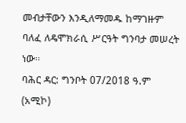መብታቸውን እንዲለማመዱ ከማገዙም ባለፈ ለዴሞክራሲ ሥርዓት ግንባታ መሠረት ነው።
ባሕር ዳር: ግንቦት 07/2018 ዓ.ም (አሚኮ)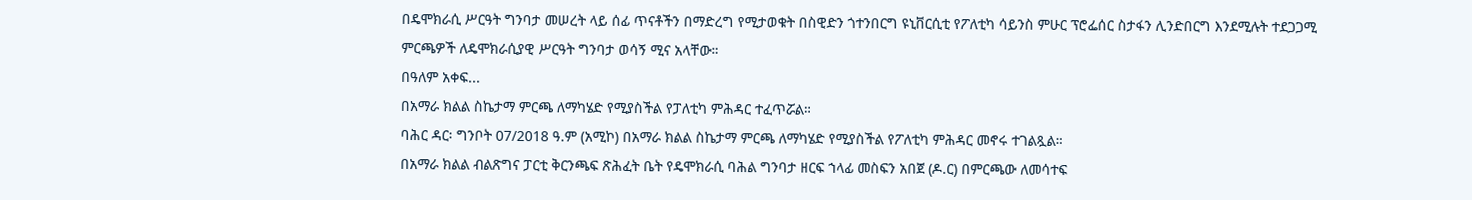በዴሞክራሲ ሥርዓት ግንባታ መሠረት ላይ ሰፊ ጥናቶችን በማድረግ የሚታወቁት በስዊድን ጎተንበርግ ዩኒቨርሲቲ የፖለቲካ ሳይንስ ምሁር ፕሮፌሰር ስታፋን ሊንድበርግ እንደሚሉት ተደጋጋሚ ምርጫዎች ለዴሞክራሲያዊ ሥርዓት ግንባታ ወሳኝ ሚና አላቸው።
በዓለም አቀፍ...
በአማራ ክልል ስኬታማ ምርጫ ለማካሄድ የሚያስችል የፓለቲካ ምሕዳር ተፈጥሯል።
ባሕር ዳር፡ ግንቦት 07/2018 ዓ.ም (አሚኮ) በአማራ ክልል ስኬታማ ምርጫ ለማካሄድ የሚያስችል የፖለቲካ ምሕዳር መኖሩ ተገልጿል።
በአማራ ክልል ብልጽግና ፓርቲ ቅርንጫፍ ጽሕፈት ቤት የዴሞክራሲ ባሕል ግንባታ ዘርፍ ኀላፊ መስፍን አበጀ (ዶ.ር) በምርጫው ለመሳተፍ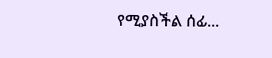የሚያስችል ሰፊ...